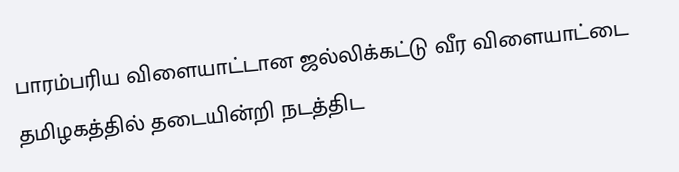பாரம்பரிய விளையாட்டான ஜல்லிக்கட்டு வீர விளையாட்டை தமிழகத்தில் தடையின்றி நடத்திட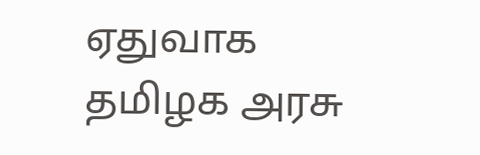ஏதுவாக தமிழக அரசு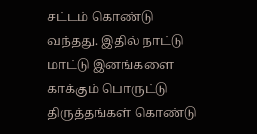சட்டம் கொண்டு வந்தது. இதில் நாட்டு மாட்டு இனங்களை காக்கும் பொருட்டு திருத்தங்கள் கொண்டு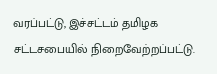வரப்பட்டு, இச்சட்டம் தமிழக சட்டசபையில் நிறைவேற்றப்பட்டு.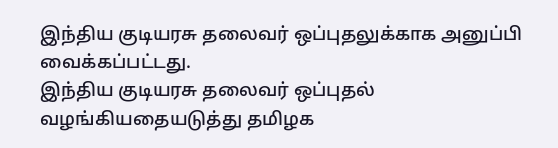இந்திய குடியரசு தலைவர் ஒப்புதலுக்காக அனுப்பி வைக்கப்பட்டது.
இந்திய குடியரசு தலைவர் ஒப்புதல் வழங்கியதையடுத்து தமிழக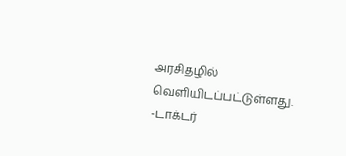அரசிதழில் வெளியிடப்பட்டுள்ளது.
-டாக்டர்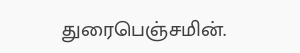துரைபெஞ்சமின்.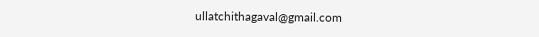ullatchithagaval@gmail.com